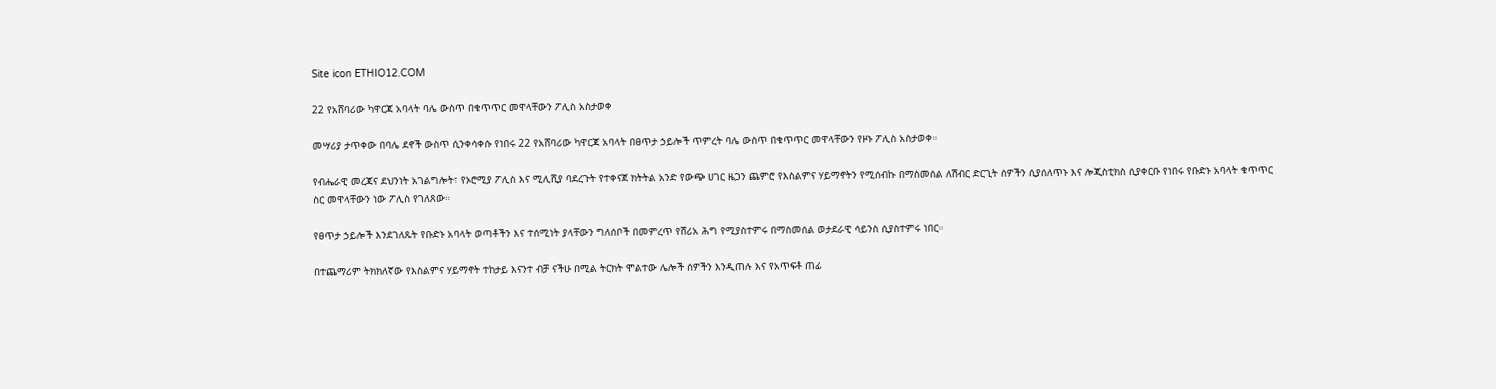Site icon ETHIO12.COM

22 የአሸባሪው ካዋርጃ አባላት ባሌ ውስጥ በቁጥጥር መዋላቸውን ፖሊስ አስታወቀ

መሣሪያ ታጥቀው በባሌ ደኖች ውስጥ ሲንቀሳቀሱ የነበሩ 22 የአሸባሪው ካዋርጃ አባላት በፀጥታ ኃይሎች ጥምረት ባሌ ውስጥ በቁጥጥር መዋላቸውን የዞኑ ፖሊስ አስታወቀ።

የብሔራዊ መረጃና ደህንነት አገልግሎት፣ የኦሮሚያ ፖሊስ እና ሚሊሺያ ባደረጉት የተቀናጀ ክትትል አንድ የውጭ ሀገር ዜጋን ጨምሮ የእስልምና ሃይማኖትን የሚሰብኩ በማስመሰል ለሽብር ድርጊት ሰዎችን ሲያሰለጥኑ እና ሎጂስቲክስ ሲያቀርቡ የነበሩ የቡድኑ አባላት ቁጥጥር ስር መዋላቸውን ነው ፖሊስ የገለጸው።

የፀጥታ ኃይሎች እንደገለጹት የቡድኑ አባላት ወጣቶችን እና ተሰሚነት ያላቸውን ግለሰቦች በመምረጥ የሸሪአ ሕግ የሚያስተምሩ በማስመሰል ወታደራዊ ሳይንስ ሲያስተምሩ ነበር።

በተጨማሪም ትክክለኛው የእስልምና ሃይማኖት ተከታይ እናንተ ብቻ ናችሁ በሚል ትርክት ሞልተው ሌሎች ሰዎችን እንዲጠሉ እና የአጥፍቶ ጠፊ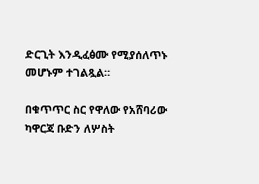ድርጊት እንዲፈፅሙ የሚያሰለጥኑ መሆኑም ተገልጿል።

በቁጥጥር ስር የዋለው የአሸባሪው ካዋርጃ ቡድን ለሦስት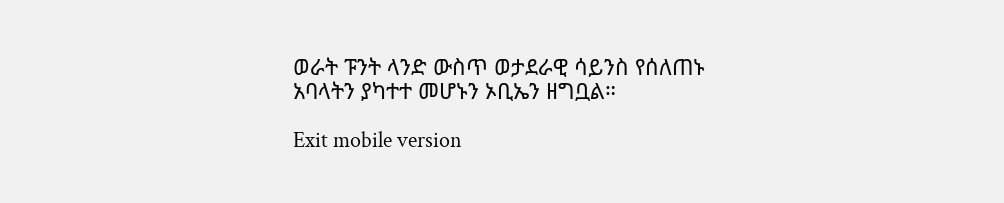ወራት ፑንት ላንድ ውስጥ ወታደራዊ ሳይንስ የሰለጠኑ አባላትን ያካተተ መሆኑን ኦቢኤን ዘግቧል።

Exit mobile version